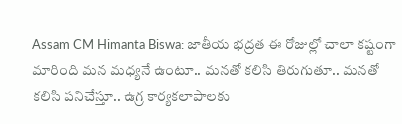Assam CM Himanta Biswa: జాతీయ భద్రత ఈ రోజుల్లో చాలా కష్టంగా మారింది మన మధ్యనే ఉంటూ.. మనతో కలిసి తిరుగుతూ.. మనతో కలిసి పనిచేస్తూ.. ఉగ్ర కార్యకలాపాలకు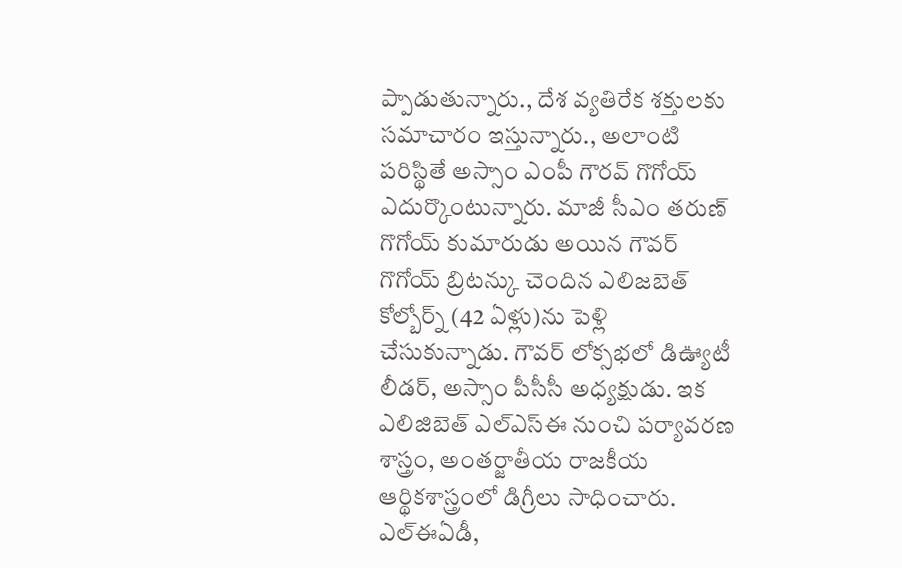ప్పాడుతున్నారు., దేశ వ్యతిరేక శక్తులకు సమాచారం ఇస్తున్నారు., అలాంటి పరిస్థితే అస్సాం ఎంపీ గౌరవ్ గొగోయ్ ఎదుర్కొంటున్నారు. మాజీ సీఎం తరుణ్ గొగోయ్ కుమారుడు అయిన గౌవర్ గొగోయ్ బ్రిటన్కు చెందిన ఎలిజబెత్ కోల్బోర్న్ (42 ఏళ్లు)ను పెళ్లి చేసుకున్నాడు. గౌవర్ లోక్సభలో డిఊ్యటీ లీడర్, అస్సాం పీసీసీ అధ్యక్షుడు. ఇక ఎలిజిబెత్ ఎల్ఎస్ఈ నుంచి పర్యావరణ శాస్త్రం, అంతర్జాతీయ రాజకీయ ఆర్థికశాస్త్రంలో డిగ్రీలు సాధించారు. ఎల్ఈఏడీ,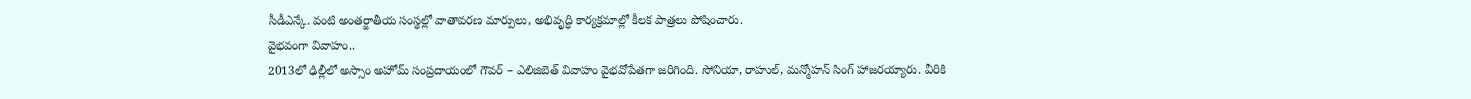సీడీఎన్కే. వంటి అంతర్జాతీయ సంస్థల్లో వాతావరణ మార్పులు, అభివృద్ధి కార్యక్రమాల్లో కీలక పాత్రలు పోషించారు.
వైభవంగా వివాహం..
2013లో ఢిల్లీలో అస్సాం అహోమ్ సంప్రదాయంలో గౌవర్ – ఎలిజిబెత్ వివాహం వైభవోపేతగా జరిగింది. సోనియా, రాహుల్, మన్మోహన్ సింగ్ హాజరయ్యారు. వీరికి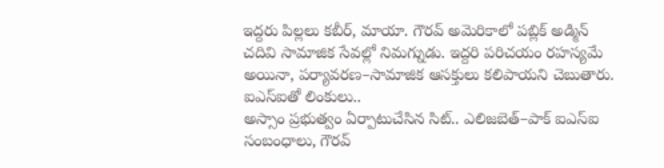ఇద్దరు పిల్లలు కబీర్, మాయా. గౌరవ్ అమెరికాలో పబ్లిక్ అడ్మిన్ చదివి సామాజిక సేవల్లో నిమగ్నుడు. ఇద్దరి పరిచయం రహస్యమే అయినా, పర్యావరణ–సామాజిక ఆసక్తులు కలిపాయని చెబుతారు.
ఐఎస్ఐతో లింకులు..
అస్సాం ప్రభుత్వం ఏర్పాటుచేసిన సిట్.. ఎలిజబెత్–పాక్ ఐఎస్ఐ సంబంధాలు, గౌరవ్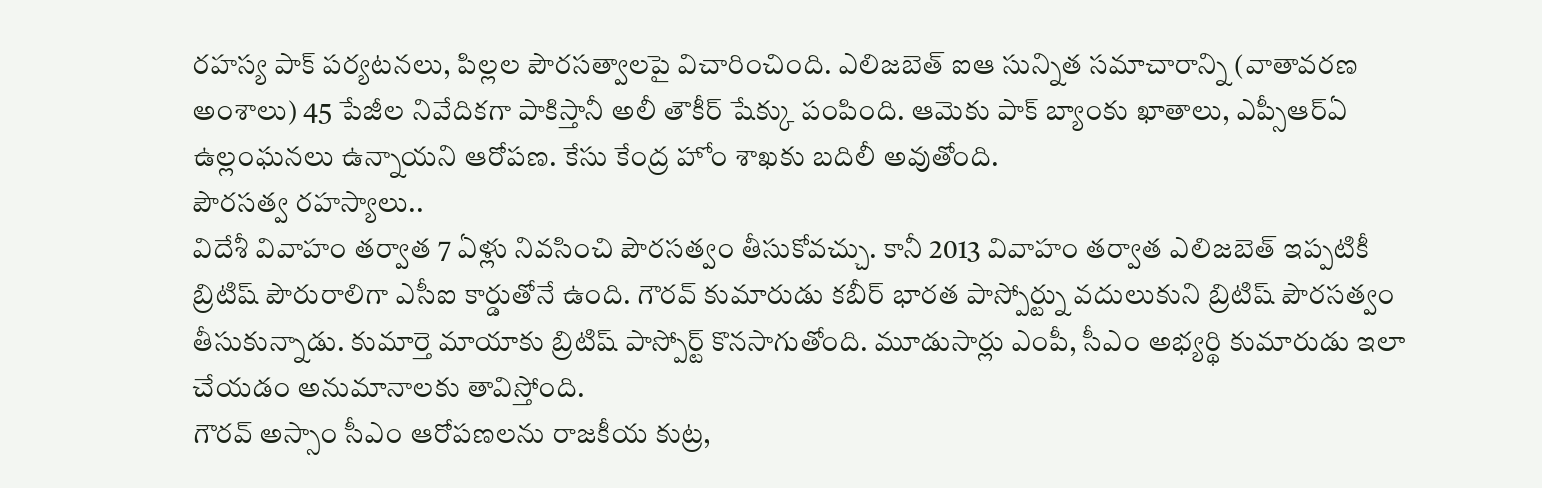రహస్య పాక్ పర్యటనలు, పిల్లల పౌరసత్వాలపై విచారించింది. ఎలిజబెత్ ఐఆ సున్నిత సమాచారాన్ని (వాతావరణ అంశాలు) 45 పేజీల నివేదికగా పాకిస్తానీ అలీ తౌకీర్ షేక్కు పంపింది. ఆమెకు పాక్ బ్యాంకు ఖాతాలు, ఎప్సీఆర్ఏ ఉల్లంఘనలు ఉన్నాయని ఆరోపణ. కేసు కేంద్ర హోం శాఖకు బదిలీ అవుతోంది.
పౌరసత్వ రహస్యాలు..
విదేశీ వివాహం తర్వాత 7 ఏళ్లు నివసించి పౌరసత్వం తీసుకోవచ్చు. కానీ 2013 వివాహం తర్వాత ఎలిజబెత్ ఇప్పటికీ బ్రిటిష్ పౌరురాలిగా ఎసీఐ కార్డుతోనే ఉంది. గౌరవ్ కుమారుడు కబీర్ భారత పాస్పోర్ట్ను వదులుకుని బ్రిటిష్ పౌరసత్వం తీసుకున్నాడు. కుమార్తె మాయాకు బ్రిటిష్ పాస్పోర్ట్ కొనసాగుతోంది. మూడుసార్లు ఎంపీ, సీఎం అభ్యర్థి కుమారుడు ఇలా చేయడం అనుమానాలకు తావిస్తోంది.
గౌరవ్ అస్సాం సీఎం ఆరోపణలను రాజకీయ కుట్ర,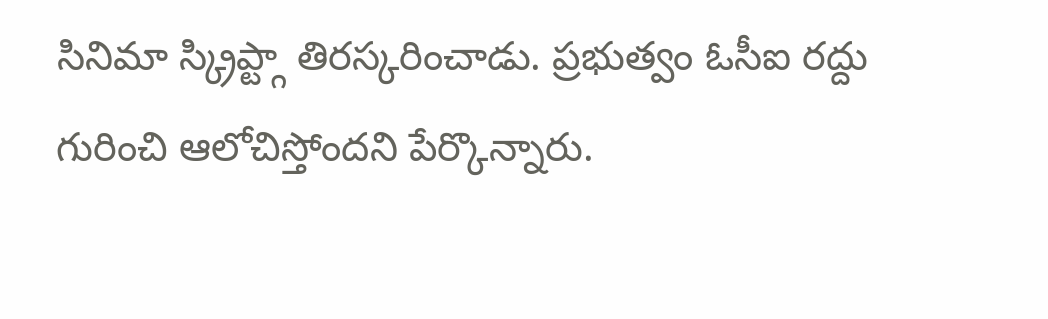సినిమా స్క్రిప్ట్గా తిరస్కరించాడు. ప్రభుత్వం ఓసీఐ రద్దు గురించి ఆలోచిస్తోందని పేర్కొన్నారు.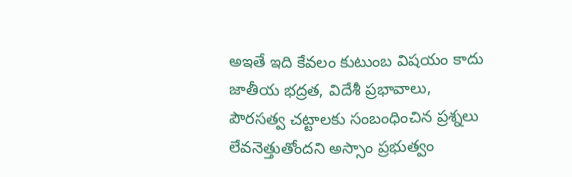అఇతే ఇది కేవలం కుటుంబ విషయం కాదు జాతీయ భద్రత, విదేశీ ప్రభావాలు, పౌరసత్వ చట్టాలకు సంబంధించిన ప్రశ్నలు లేవనెత్తుతోందని అస్సాం ప్రభుత్వం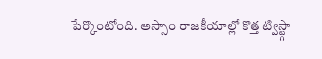పేర్కొంటోంది. అస్సాం రాజకీయాల్లో కొత్త ట్విస్ట్గా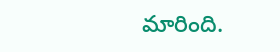మారింది.